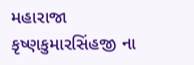મહારાજા કૃષ્ણકુમારસિંહજી ના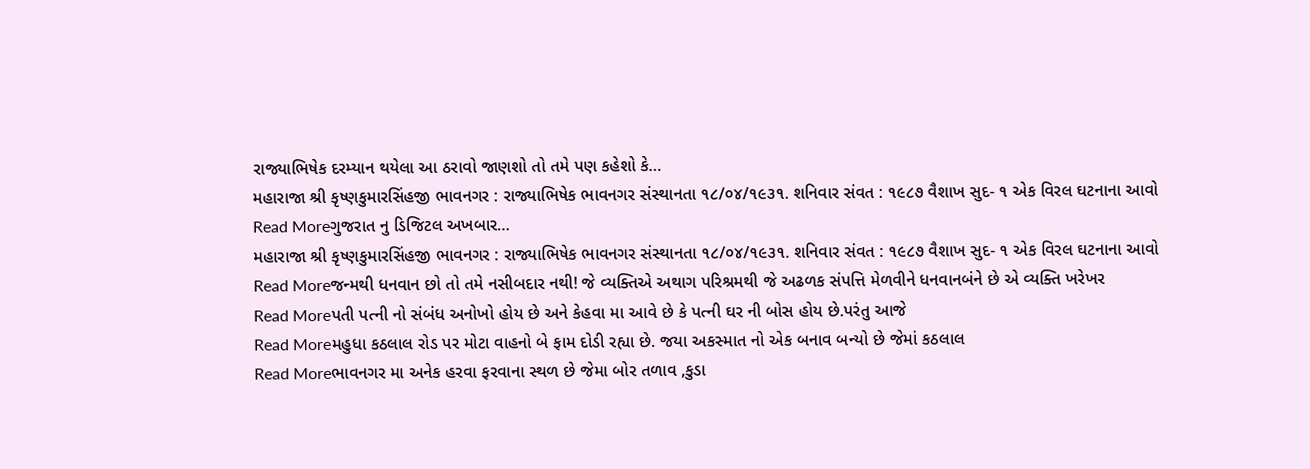રાજ્યાભિષેક દરમ્યાન થયેલા આ ઠરાવો જાણશો તો તમે પણ કહેશો કે…
મહારાજા શ્રી કૃષ્ણકુમારસિંહજી ભાવનગર : રાજ્યાભિષેક ભાવનગર સંસ્થાનતા ૧૮/૦૪/૧૯૩૧. શનિવાર સંવત : ૧૯૮૭ વૈશાખ સુદ- ૧ એક વિરલ ઘટનાના આવો
Read Moreગુજરાત નુ ડિજિટલ અખબાર…
મહારાજા શ્રી કૃષ્ણકુમારસિંહજી ભાવનગર : રાજ્યાભિષેક ભાવનગર સંસ્થાનતા ૧૮/૦૪/૧૯૩૧. શનિવાર સંવત : ૧૯૮૭ વૈશાખ સુદ- ૧ એક વિરલ ઘટનાના આવો
Read Moreજન્મથી ધનવાન છો તો તમે નસીબદાર નથી! જે વ્યક્તિએ અથાગ પરિશ્રમથી જે અઢળક સંપત્તિ મેળવીને ધનવાનબંને છે એ વ્યક્તિ ખરેખર
Read Moreપતી પત્ની નો સંબંધ અનોખો હોય છે અને કેહવા મા આવે છે કે પત્ની ઘર ની બોસ હોય છે.પરંતુ આજે
Read Moreમહુધા કઠલાલ રોડ પર મોટા વાહનો બે ફામ દોડી રહ્યા છે. જયા અકસ્માત નો એક બનાવ બન્યો છે જેમાં કઠલાલ
Read Moreભાવનગર મા અનેક હરવા ફરવાના સ્થળ છે જેમા બોર તળાવ ,કુડા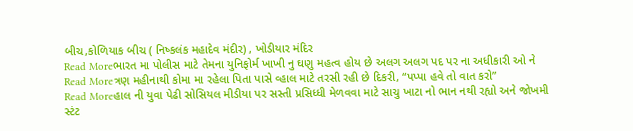બીચ,કોળિયાક બીચ ( નિષ્કલંક મહાદેવ મંદીર) , ખોડીયાર મંદિર
Read Moreભારત મા પોલીસ માટે તેમના યુનિફોર્મ ખાખી નુ ઘણુ મહત્વ હોય છે અલગ અલગ પદ પર ના અધીકારી ઓ ને
Read Moreત્રણ મહીનાથી કોમા મા રહેલા પિતા પાસે વ્હાલ માટે તરસી રહી છે દિકરી, “પપ્પા હવે તો વાત કરો”
Read Moreહાલ ની યુવા પેઢી સોસિયલ મીડીયા પર સસ્તી પ્રસિધ્ધી મેળવવા માટે સાચુ ખાટા નો ભાન નથી રહ્યો અને જોખમી સ્ટંટ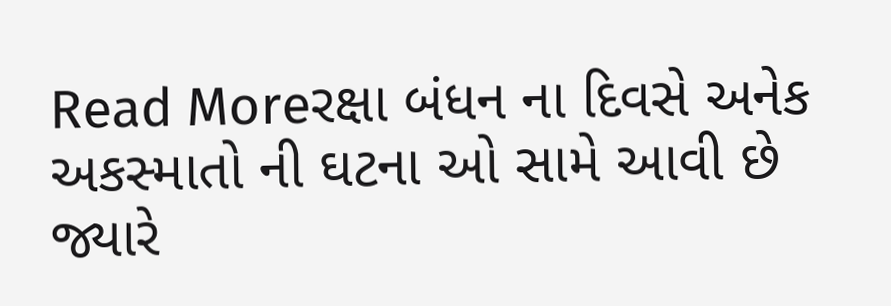Read Moreરક્ષા બંધન ના દિવસે અનેક અકસ્માતો ની ઘટના ઓ સામે આવી છે જ્યારે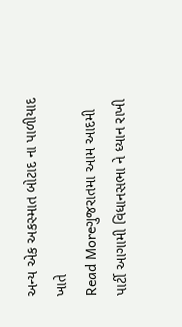અન્ય એક અકસ્માત બોટાદ ના પાળીયાદ ખાતે
Read Moreગુજરાતમા આમ આદમી પાર્ટી આગામી વિધાનસભા ને ધ્યાન રાખી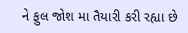ને ફુલ જોશ મા તૈયારી કરી રહ્યા છે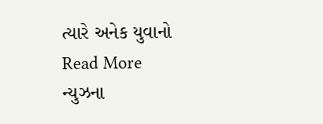ત્યારે અનેક યુવાનો
Read More
ન્યુઝના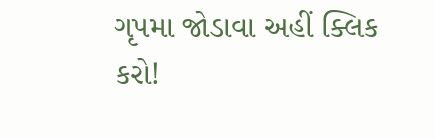ગૃપમા જોડાવા અહીં ક્લિક કરો!